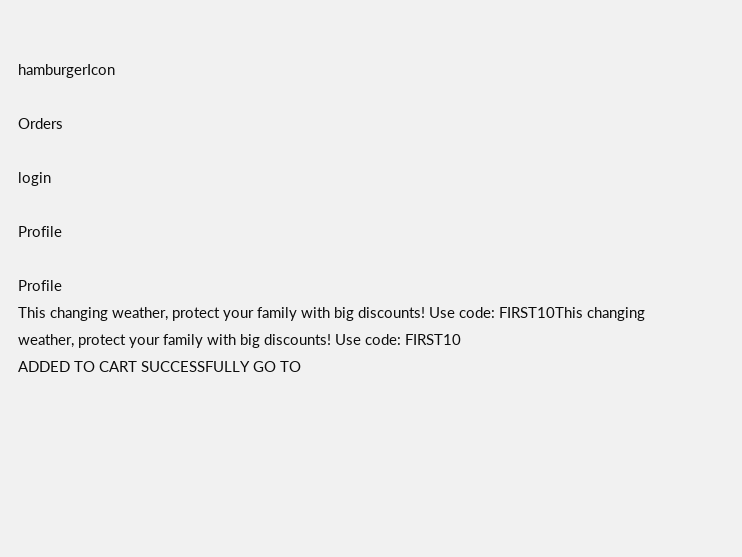hamburgerIcon

Orders

login

Profile

Profile
This changing weather, protect your family with big discounts! Use code: FIRST10This changing weather, protect your family with big discounts! Use code: FIRST10
ADDED TO CART SUCCESSFULLY GO TO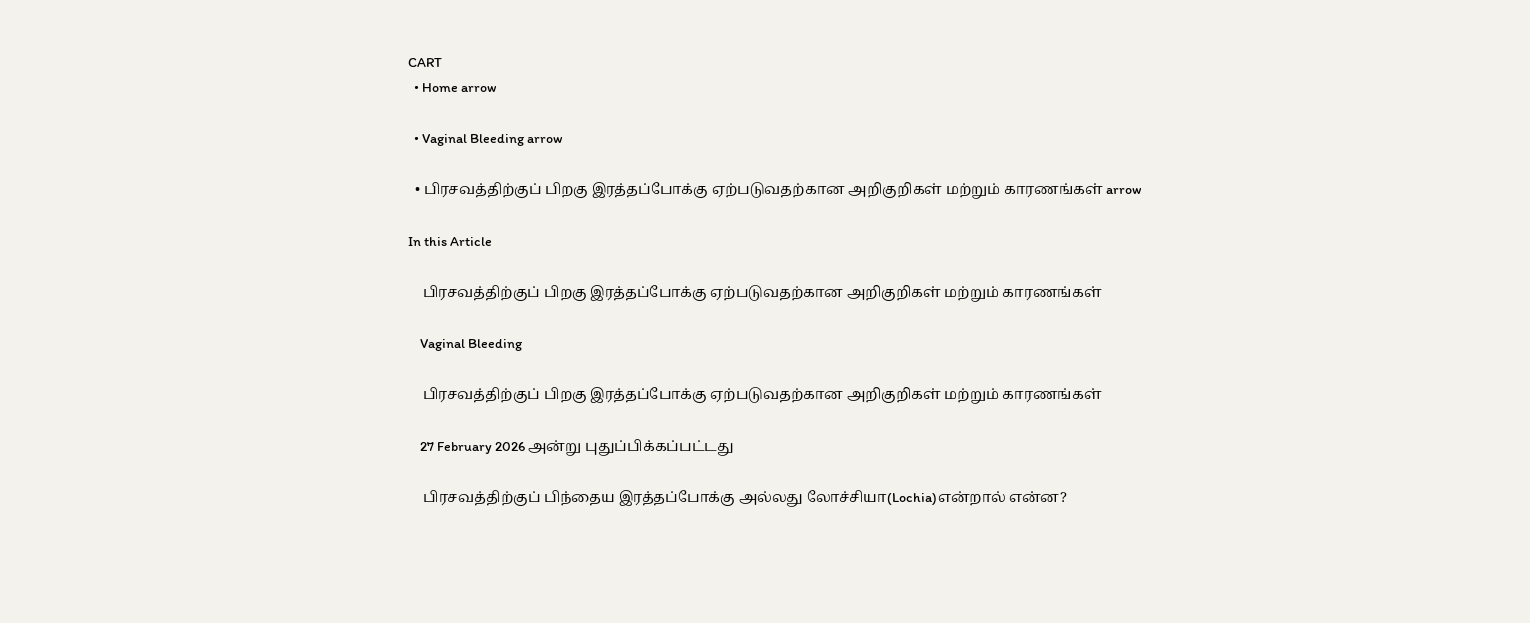CART
  • Home arrow

  • Vaginal Bleeding arrow

  • பிரசவத்திற்குப் பிறகு இரத்தப்போக்கு ஏற்படுவதற்கான அறிகுறிகள் மற்றும் காரணங்கள் arrow

In this Article

    பிரசவத்திற்குப் பிறகு இரத்தப்போக்கு ஏற்படுவதற்கான அறிகுறிகள் மற்றும் காரணங்கள்

    Vaginal Bleeding

    பிரசவத்திற்குப் பிறகு இரத்தப்போக்கு ஏற்படுவதற்கான அறிகுறிகள் மற்றும் காரணங்கள்

    27 February 2026 அன்று புதுப்பிக்கப்பட்டது

    பிரசவத்திற்குப் பிந்தைய இரத்தப்போக்கு அல்லது லோச்சியா(Lochia)என்றால் என்ன?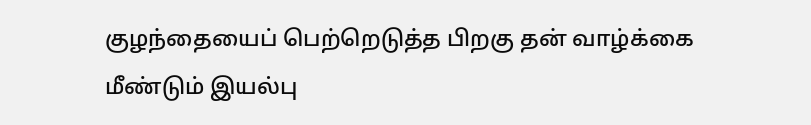குழந்தையைப் பெற்றெடுத்த பிறகு தன் வாழ்க்கை மீண்டும் இயல்பு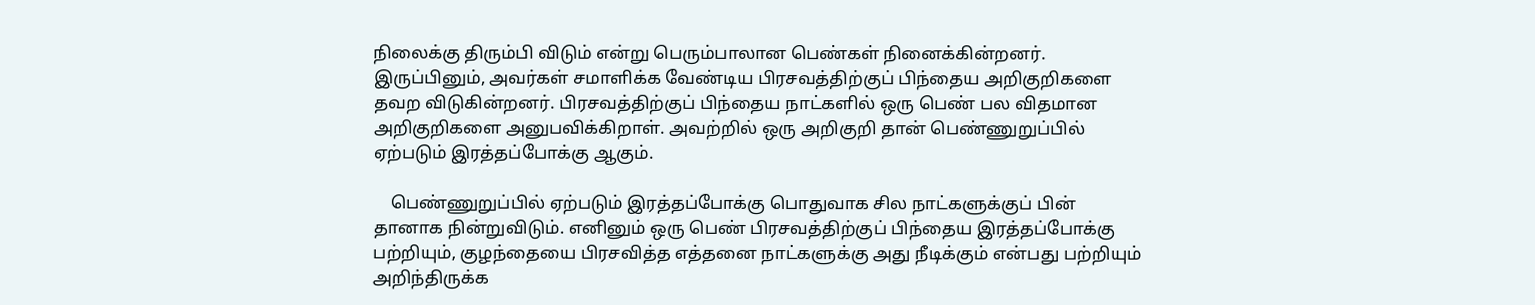நிலைக்கு திரும்பி விடும் என்று பெரும்பாலான பெண்கள் நினைக்கின்றனர். இருப்பினும், அவர்கள் சமாளிக்க வேண்டிய பிரசவத்திற்குப் பிந்தைய அறிகுறிகளை தவற விடுகின்றனர். பிரசவத்திற்குப் பிந்தைய நாட்களில் ஒரு பெண் பல விதமான அறிகுறிகளை அனுபவிக்கிறாள். அவற்றில் ஒரு அறிகுறி தான் பெண்ணுறுப்பில் ஏற்படும் இரத்தப்போக்கு ஆகும்.

    பெண்ணுறுப்பில் ஏற்படும் இரத்தப்போக்கு பொதுவாக சில நாட்களுக்குப் பின் தானாக நின்றுவிடும். எனினும் ஒரு பெண் பிரசவத்திற்குப் பிந்தைய இரத்தப்போக்கு பற்றியும், குழந்தையை பிரசவித்த எத்தனை நாட்களுக்கு அது நீடிக்கும் என்பது பற்றியும் அறிந்திருக்க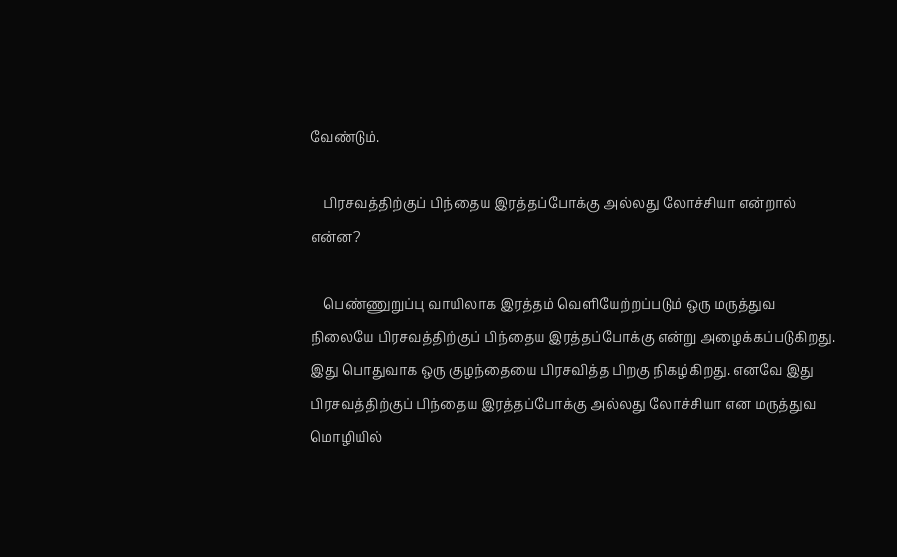வேண்டும்.

    பிரசவத்திற்குப் பிந்தைய இரத்தப்போக்கு அல்லது லோச்சியா என்றால் என்ன?

    பெண்ணுறுப்பு வாயிலாக இரத்தம் வெளியேற்றப்படும் ஒரு மருத்துவ நிலையே பிரசவத்திற்குப் பிந்தைய இரத்தப்போக்கு என்று அழைக்கப்படுகிறது. இது பொதுவாக ஒரு குழந்தையை பிரசவித்த பிறகு நிகழ்கிறது. எனவே இது பிரசவத்திற்குப் பிந்தைய இரத்தப்போக்கு அல்லது லோச்சியா என மருத்துவ மொழியில்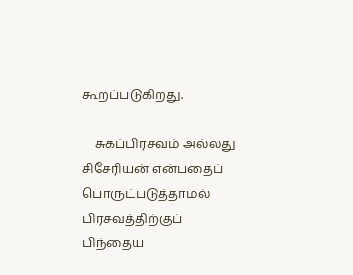கூறப்படுகிறது.

    சுகப்பிரசவம் அல்லது சிசேரியன் என்பதைப் பொருட்படுத்தாமல் பிரசவத்திற்குப் பிந்தைய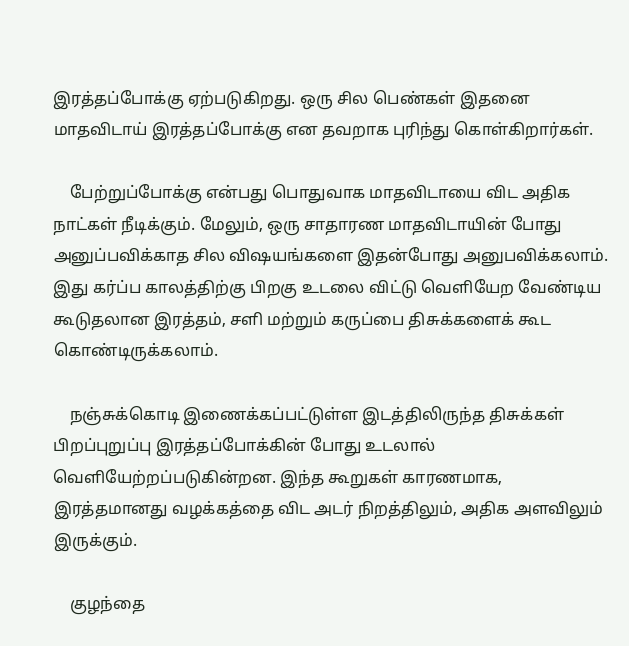இரத்தப்போக்கு ஏற்படுகிறது. ஒரு சில பெண்கள் இதனை மாதவிடாய் இரத்தப்போக்கு என தவறாக புரிந்து கொள்கிறார்கள்.

    பேற்றுப்போக்கு என்பது பொதுவாக மாதவிடாயை விட அதிக நாட்கள் நீடிக்கும். மேலும், ஒரு சாதாரண மாதவிடாயின் போது அனுப்பவிக்காத சில விஷயங்களை இதன்போது அனுபவிக்கலாம். இது கர்ப்ப காலத்திற்கு பிறகு உடலை விட்டு வெளியேற வேண்டிய கூடுதலான இரத்தம், சளி மற்றும் கருப்பை திசுக்களைக் கூட கொண்டிருக்கலாம்.

    நஞ்சுக்கொடி இணைக்கப்பட்டுள்ள இடத்திலிருந்த திசுக்கள் பிறப்புறுப்பு இரத்தப்போக்கின் போது உடலால் வெளியேற்றப்படுகின்றன. இந்த கூறுகள் காரணமாக, இரத்தமானது வழக்கத்தை விட அடர் நிறத்திலும், அதிக அளவிலும் இருக்கும்.

    குழந்தை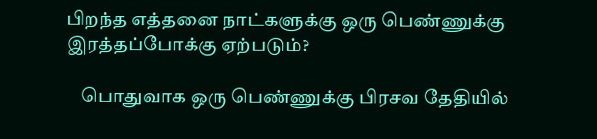பிறந்த எத்தனை நாட்களுக்கு ஒரு பெண்ணுக்கு இரத்தப்போக்கு ஏற்படும்?

    பொதுவாக ஒரு பெண்ணுக்கு பிரசவ தேதியில்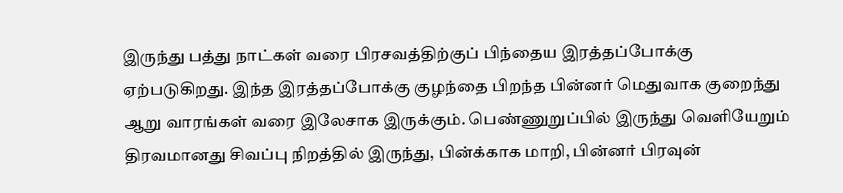இருந்து பத்து நாட்கள் வரை பிரசவத்திற்குப் பிந்தைய இரத்தப்போக்கு ஏற்படுகிறது. இந்த இரத்தப்போக்கு குழந்தை பிறந்த பின்னர் மெதுவாக குறைந்து ஆறு வாரங்கள் வரை இலேசாக இருக்கும். பெண்ணுறுப்பில் இருந்து வெளியேறும் திரவமானது சிவப்பு நிறத்தில் இருந்து, பின்க்காக மாறி, பின்னர் பிரவுன்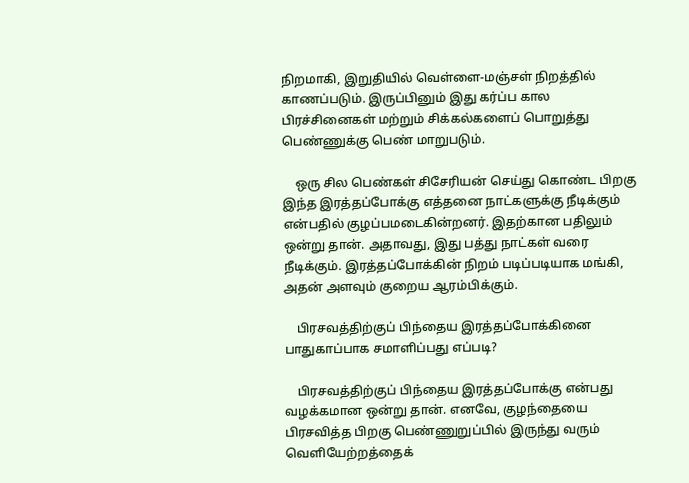நிறமாகி, இறுதியில் வெள்ளை-மஞ்சள் நிறத்தில் காணப்படும். இருப்பினும் இது கர்ப்ப கால பிரச்சினைகள் மற்றும் சிக்கல்களைப் பொறுத்து பெண்ணுக்கு பெண் மாறுபடும்.

    ஒரு சில பெண்கள் சிசேரியன் செய்து கொண்ட பிறகு இந்த இரத்தப்போக்கு எத்தனை நாட்களுக்கு நீடிக்கும் என்பதில் குழப்பமடைகின்றனர். இதற்கான பதிலும் ஒன்று தான். அதாவது, இது பத்து நாட்கள் வரை நீடிக்கும். இரத்தப்போக்கின் நிறம் படிப்படியாக மங்கி, அதன் அளவும் குறைய ஆரம்பிக்கும்.

    பிரசவத்திற்குப் பிந்தைய இரத்தப்போக்கினை பாதுகாப்பாக சமாளிப்பது எப்படி?

    பிரசவத்திற்குப் பிந்தைய இரத்தப்போக்கு என்பது வழக்கமான ஒன்று தான். எனவே, குழந்தையை பிரசவித்த பிறகு பெண்ணுறுப்பில் இருந்து வரும் வெளியேற்றத்தைக்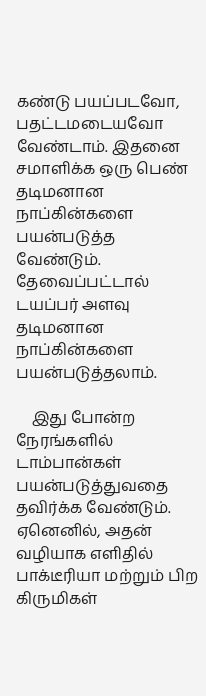கண்டு பயப்படவோ, பதட்டமடையவோ வேண்டாம். இதனை சமாளிக்க ஒரு பெண் தடிமனான நாப்கின்களை பயன்படுத்த வேண்டும். தேவைப்பட்டால் டயப்பர் அளவு தடிமனான நாப்கின்களை பயன்படுத்தலாம்.

    இது போன்ற நேரங்களில் டாம்பான்கள் பயன்படுத்துவதை தவிர்க்க வேண்டும். ஏனெனில், அதன் வழியாக எளிதில் பாக்டீரியா மற்றும் பிற கிருமிகள்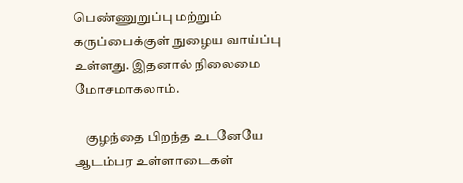பெண்ணுறுப்பு மற்றும் கருப்பைக்குள் நுழைய வாய்ப்பு உள்ளது. இதனால் நிலைமை மோசமாகலாம்.

    குழந்தை பிறந்த உடனேயே ஆடம்பர உள்ளாடைகள்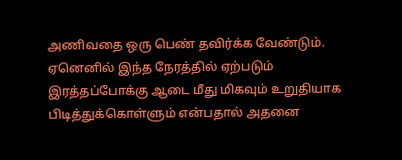அணிவதை ஒரு பெண் தவிர்க்க வேண்டும். ஏனெனில் இந்த நேரத்தில் ஏற்படும் இரத்தப்போக்கு ஆடை மீது மிகவும் உறுதியாக பிடித்துக்கொள்ளும் என்பதால் அதனை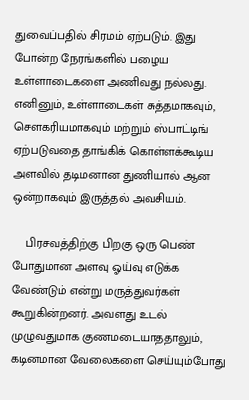துவைப்பதில் சிரமம் ஏற்படும். இது போன்ற நேரங்களில் பழைய உள்ளாடைகளை அணிவது நல்லது. எனினும், உள்ளாடைகள் சுத்தமாகவும், சௌகரியமாகவும் மற்றும் ஸ்பாட்டிங் ஏற்படுவதை தாங்கிக் கொள்ளக்கூடிய அளவில் தடிமனான துணியால் ஆன ஒன்றாகவும் இருத்தல் அவசியம்.

    பிரசவத்திற்கு பிறகு ஒரு பெண் போதுமான அளவு ஓய்வு எடுக்க வேண்டும் என்று மருத்துவர்கள் கூறுகின்றனர். அவளது உடல் முழுவதுமாக குணமடையாததாலும், கடினமான வேலைகளை செய்யும்போது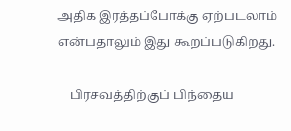அதிக இரத்தப்போக்கு ஏற்படலாம் என்பதாலும் இது கூறப்படுகிறது.

    பிரசவத்திற்குப் பிந்தைய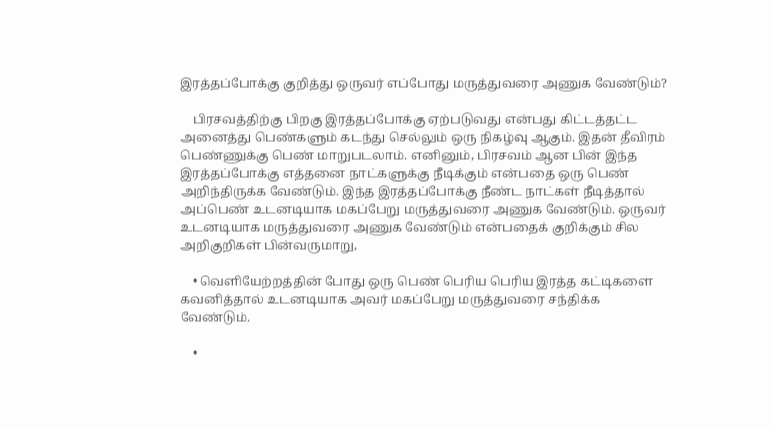இரத்தப்போக்கு குறித்து ஒருவர் எப்போது மருத்துவரை அணுக வேண்டும்?

    பிரசவத்திற்கு பிறகு இரத்தப்போக்கு ஏற்படுவது என்பது கிட்டத்தட்ட அனைத்து பெண்களும் கடந்து செல்லும் ஒரு நிகழ்வு ஆகும். இதன் தீவிரம் பெண்ணுக்கு பெண் மாறுபடலாம். எனினும், பிரசவம் ஆன பின் இந்த இரத்தப்போக்கு எத்தனை நாட்களுக்கு நீடிக்கும் என்பதை ஒரு பெண் அறிந்திருக்க வேண்டும். இந்த இரத்தப்போக்கு நீண்ட நாட்கள் நீடித்தால் அப்பெண் உடனடியாக மகப்பேறு மருத்துவரை அணுக வேண்டும். ஒருவர் உடனடியாக மருத்துவரை அணுக வேண்டும் என்பதைக் குறிக்கும் சில அறிகுறிகள் பின்வருமாறு,

    • வெளியேற்றத்தின் போது ஒரு பெண் பெரிய பெரிய இரத்த கட்டிகளை கவனித்தால் உடனடியாக அவர் மகப்பேறு மருத்துவரை சந்திக்க வேண்டும்.

    •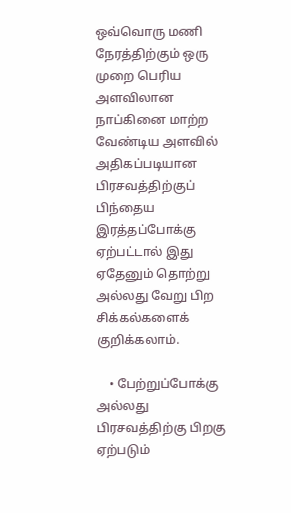ஒவ்வொரு மணி நேரத்திற்கும் ஒரு முறை பெரிய அளவிலான நாப்கினை மாற்ற வேண்டிய அளவில் அதிகப்படியான பிரசவத்திற்குப் பிந்தைய இரத்தப்போக்கு ஏற்பட்டால் இது ஏதேனும் தொற்று அல்லது வேறு பிற சிக்கல்களைக் குறிக்கலாம்.

    • பேற்றுப்போக்கு அல்லது பிரசவத்திற்கு பிறகு ஏற்படும்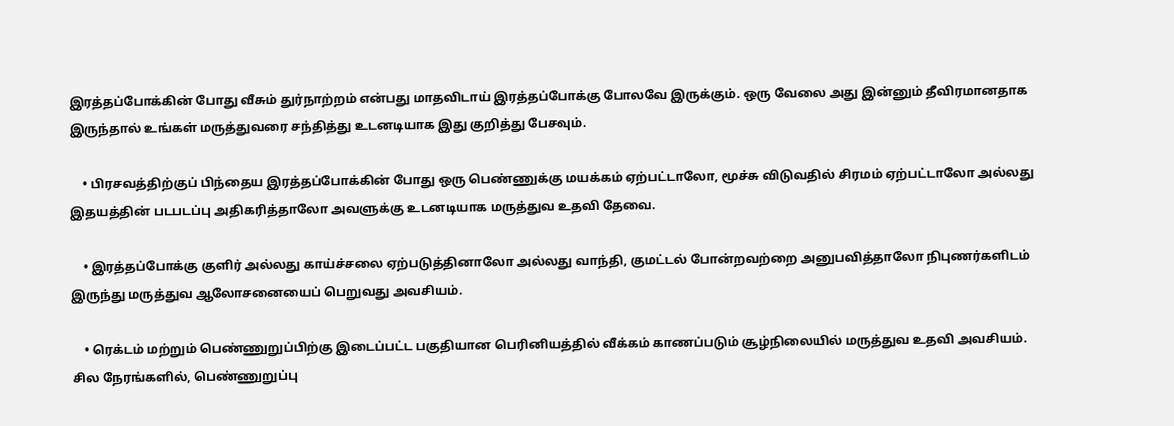இரத்தப்போக்கின் போது வீசும் துர்நாற்றம் என்பது மாதவிடாய் இரத்தப்போக்கு போலவே இருக்கும். ஒரு வேலை அது இன்னும் தீவிரமானதாக இருந்தால் உங்கள் மருத்துவரை சந்தித்து உடனடியாக இது குறித்து பேசவும்.

    • பிரசவத்திற்குப் பிந்தைய இரத்தப்போக்கின் போது ஒரு பெண்ணுக்கு மயக்கம் ஏற்பட்டாலோ, மூச்சு விடுவதில் சிரமம் ஏற்பட்டாலோ அல்லது இதயத்தின் படபடப்பு அதிகரித்தாலோ அவளுக்கு உடனடியாக மருத்துவ உதவி தேவை.

    • இரத்தப்போக்கு குளிர் அல்லது காய்ச்சலை ஏற்படுத்தினாலோ அல்லது வாந்தி, குமட்டல் போன்றவற்றை அனுபவித்தாலோ நிபுணர்களிடம் இருந்து மருத்துவ ஆலோசனையைப் பெறுவது அவசியம்.

    • ரெக்டம் மற்றும் பெண்ணுறுப்பிற்கு இடைப்பட்ட பகுதியான பெரினியத்தில் வீக்கம் காணப்படும் சூழ்நிலையில் மருத்துவ உதவி அவசியம். சில நேரங்களில், பெண்ணுறுப்பு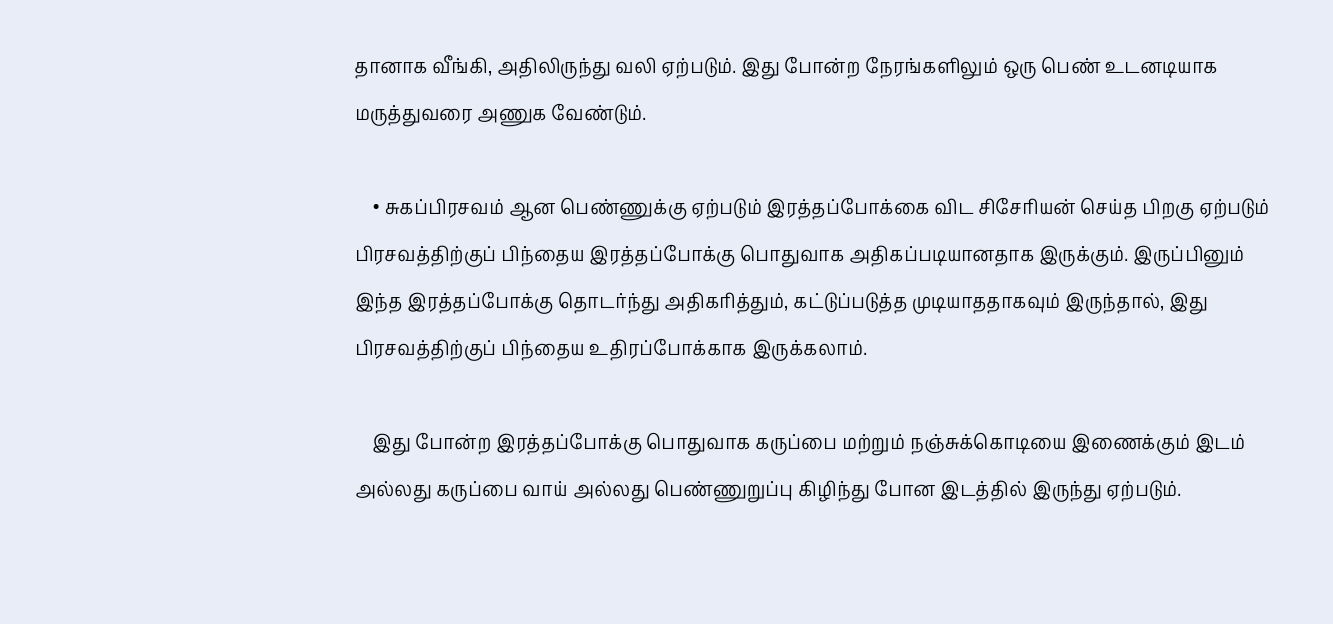தானாக வீங்கி, அதிலிருந்து வலி ஏற்படும். இது போன்ற நேரங்களிலும் ஒரு பெண் உடனடியாக மருத்துவரை அணுக வேண்டும்.

    • சுகப்பிரசவம் ஆன பெண்ணுக்கு ஏற்படும் இரத்தப்போக்கை விட சிசேரியன் செய்த பிறகு ஏற்படும் பிரசவத்திற்குப் பிந்தைய இரத்தப்போக்கு பொதுவாக அதிகப்படியானதாக இருக்கும். இருப்பினும் இந்த இரத்தப்போக்கு தொடர்ந்து அதிகரித்தும், கட்டுப்படுத்த முடியாததாகவும் இருந்தால், இது பிரசவத்திற்குப் பிந்தைய உதிரப்போக்காக இருக்கலாம்.

    இது போன்ற இரத்தப்போக்கு பொதுவாக கருப்பை மற்றும் நஞ்சுக்கொடியை இணைக்கும் இடம் அல்லது கருப்பை வாய் அல்லது பெண்ணுறுப்பு கிழிந்து போன இடத்தில் இருந்து ஏற்படும்.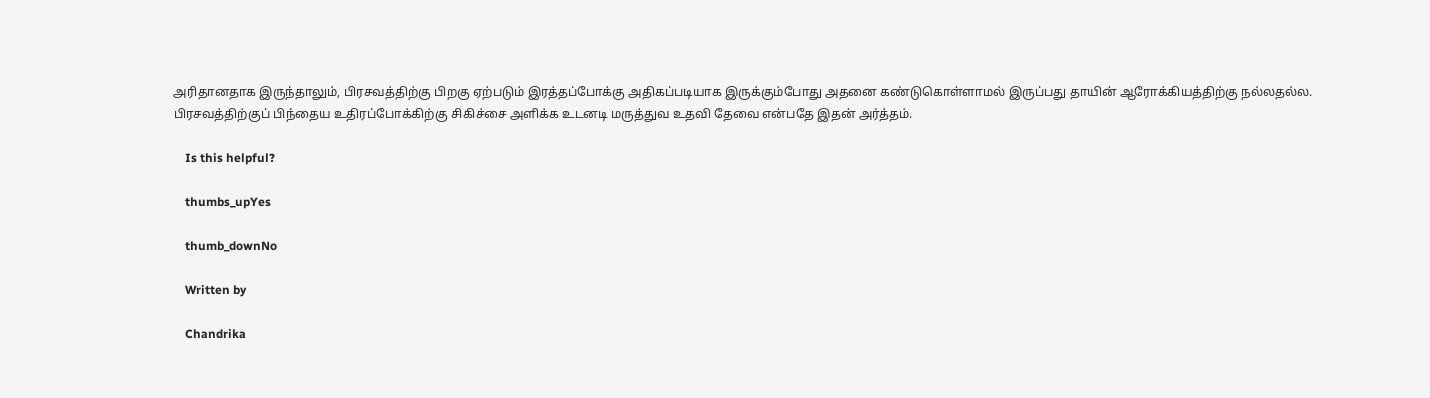அரிதானதாக இருந்தாலும், பிரசவத்திற்கு பிறகு ஏற்படும் இரத்தப்போக்கு அதிகப்படியாக இருக்கும்போது அதனை கண்டுகொள்ளாமல் இருப்பது தாயின் ஆரோக்கியத்திற்கு நல்லதல்ல. பிரசவத்திற்குப் பிந்தைய உதிரப்போக்கிற்கு சிகிச்சை அளிக்க உடனடி மருத்துவ உதவி தேவை என்பதே இதன் அர்த்தம்.

    Is this helpful?

    thumbs_upYes

    thumb_downNo

    Written by

    Chandrika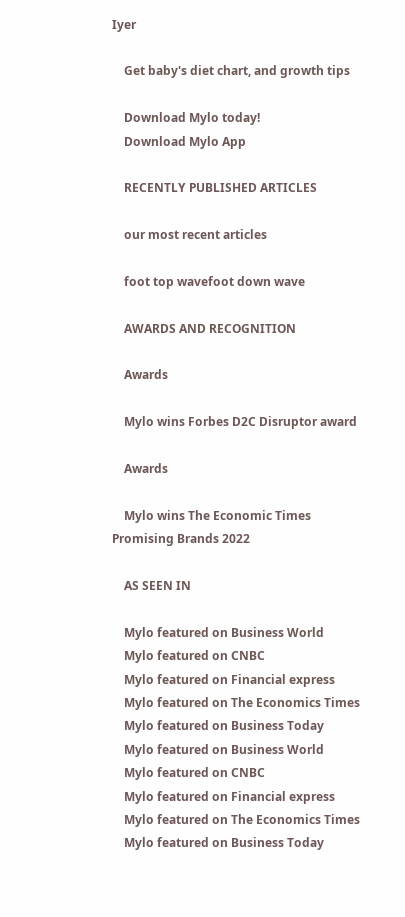Iyer

    Get baby's diet chart, and growth tips

    Download Mylo today!
    Download Mylo App

    RECENTLY PUBLISHED ARTICLES

    our most recent articles

    foot top wavefoot down wave

    AWARDS AND RECOGNITION

    Awards

    Mylo wins Forbes D2C Disruptor award

    Awards

    Mylo wins The Economic Times Promising Brands 2022

    AS SEEN IN

    Mylo featured on Business World
    Mylo featured on CNBC
    Mylo featured on Financial express
    Mylo featured on The Economics Times
    Mylo featured on Business Today
    Mylo featured on Business World
    Mylo featured on CNBC
    Mylo featured on Financial express
    Mylo featured on The Economics Times
    Mylo featured on Business Today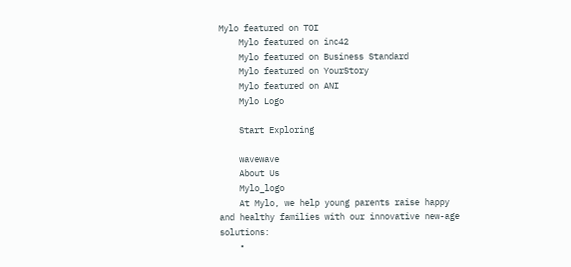Mylo featured on TOI
    Mylo featured on inc42
    Mylo featured on Business Standard
    Mylo featured on YourStory
    Mylo featured on ANI
    Mylo Logo

    Start Exploring

    wavewave
    About Us
    Mylo_logo
    At Mylo, we help young parents raise happy and healthy families with our innovative new-age solutions:
    •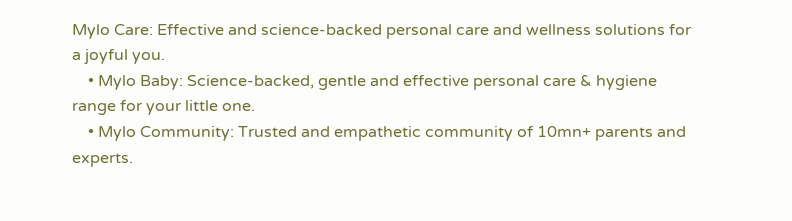Mylo Care: Effective and science-backed personal care and wellness solutions for a joyful you.
    • Mylo Baby: Science-backed, gentle and effective personal care & hygiene range for your little one.
    • Mylo Community: Trusted and empathetic community of 10mn+ parents and experts.